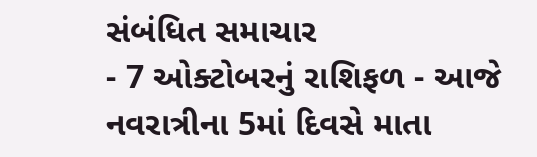સંબંધિત સમાચાર
- 7 ઓક્ટોબરનું રાશિફળ - આજે નવરાત્રીના 5માં દિવસે માતા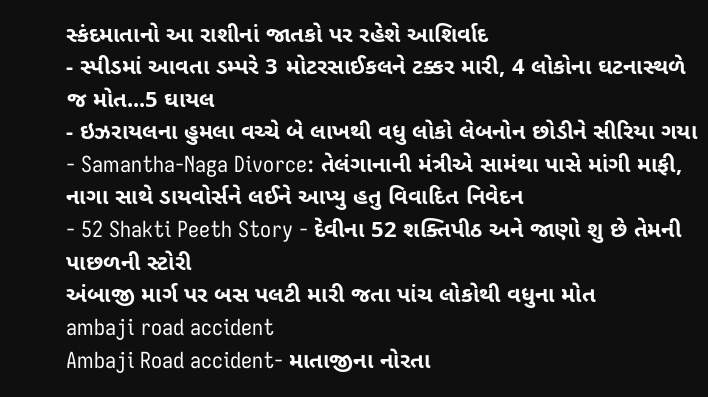સ્કંદમાતાનો આ રાશીનાં જાતકો પર રહેશે આશિર્વાદ
- સ્પીડમાં આવતા ડમ્પરે 3 મોટરસાઈકલને ટક્કર મારી, 4 લોકોના ઘટનાસ્થળે જ મોત...5 ઘાયલ
- ઇઝરાયલના હુમલા વચ્ચે બે લાખથી વધુ લોકો લેબનોન છોડીને સીરિયા ગયા
- Samantha-Naga Divorce: તેલંગાનાની મંત્રીએ સામંથા પાસે માંગી માફી, નાગા સાથે ડાયવોર્સને લઈને આપ્યુ હતુ વિવાદિત નિવેદન
- 52 Shakti Peeth Story - દેવીના 52 શક્તિપીઠ અને જાણો શુ છે તેમની પાછળની સ્ટોરી
અંબાજી માર્ગ પર બસ પલટી મારી જતા પાંચ લોકોથી વધુના મોત
ambaji road accident
Ambaji Road accident- માતાજીના નોરતા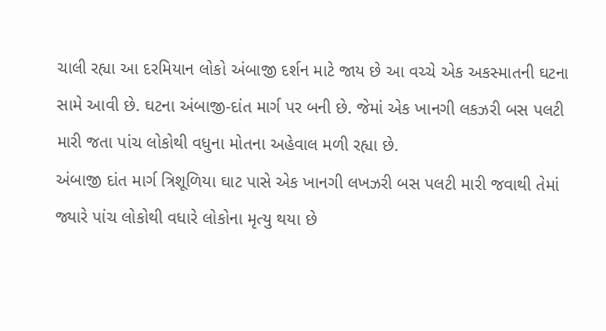ચાલી રહ્યા આ દરમિયાન લોકો અંબાજી દર્શન માટે જાય છે આ વચ્ચે એક અકસ્માતની ઘટના સામે આવી છે. ઘટના અંબાજી-દાંત માર્ગ પર બની છે. જેમાં એક ખાનગી લકઝરી બસ પલટી મારી જતા પાંચ લોકોથી વધુના મોતના અહેવાલ મળી રહ્યા છે.
અંબાજી દાંત માર્ગ ત્રિશૂળિયા ઘાટ પાસે એક ખાનગી લખઝરી બસ પલટી મારી જવાથી તેમાં જ્યારે પાંચ લોકોથી વધારે લોકોના મૃત્યુ થયા છે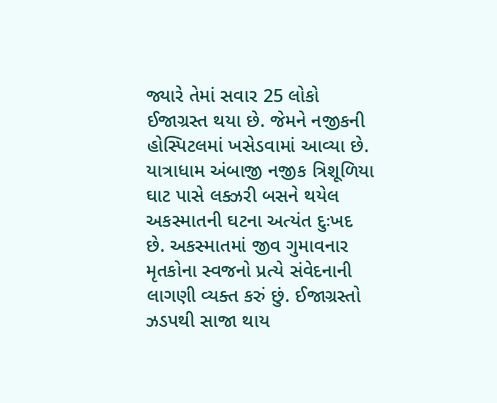જ્યારે તેમાં સવાર 25 લોકો ઈજાગ્રસ્ત થયા છે. જેમને નજીકની હોસ્પિટલમાં ખસેડવામાં આવ્યા છે.
યાત્રાધામ અંબાજી નજીક ત્રિશૂળિયા ઘાટ પાસે લક્ઝરી બસને થયેલ અકસ્માતની ઘટના અત્યંત દુઃખદ છે. અકસ્માતમાં જીવ ગુમાવનાર મૃતકોના સ્વજનો પ્રત્યે સંવેદનાની લાગણી વ્યક્ત કરું છું. ઈજાગ્રસ્તો ઝડપથી સાજા થાય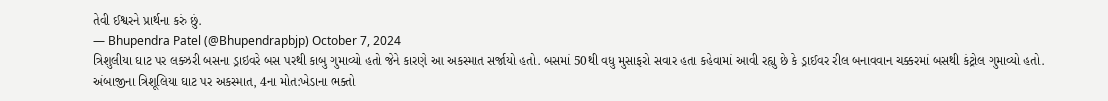તેવી ઈશ્વરને પ્રાર્થના કરું છું.
— Bhupendra Patel (@Bhupendrapbjp) October 7, 2024
ત્રિશુલીયા ઘાટ પર લક્ઝરી બસના ડ્રાઇવરે બસ પરથી કાબુ ગુમાવ્યો હતો જેને કારણે આ અકસ્માત સર્જાયો હતો. બસમાં 50થી વધુ મુસાફરો સવાર હતા કહેવામાં આવી રહ્યુ છે કે ડ્રાઈવર રીલ બનાવવાન ચક્કરમાં બસથી કંટ્રોલ ગુમાવ્યો હતો.
અંબાજીના ત્રિશૂલિયા ઘાટ પર અકસ્માત, 4ના મોત:ખેડાના ભક્તો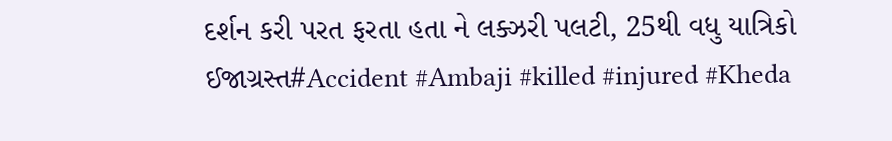દર્શન કરી પરત ફરતા હતા ને લક્ઝરી પલટી, 25થી વધુ યાત્રિકો ઈજાગ્રસ્ત#Accident #Ambaji #killed #injured #Kheda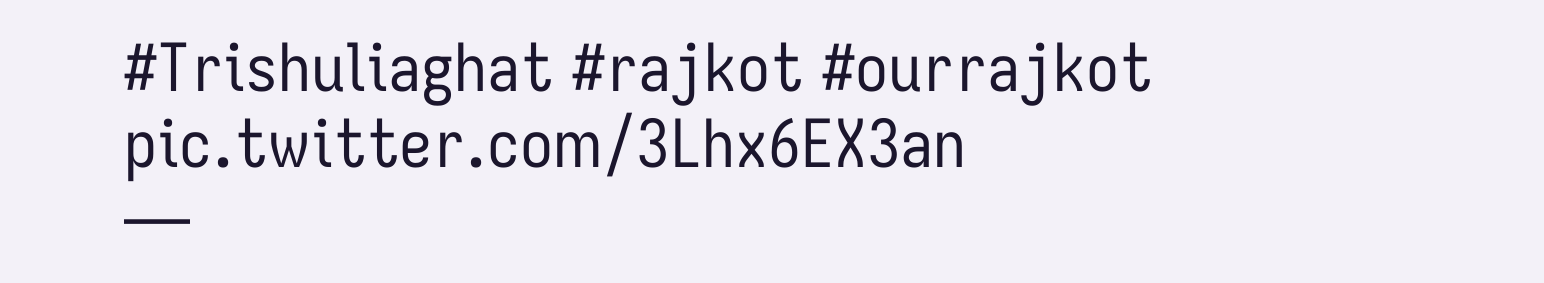#Trishuliaghat #rajkot #ourrajkot pic.twitter.com/3Lhx6EX3an
—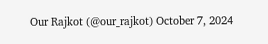Our Rajkot (@our_rajkot) October 7, 2024